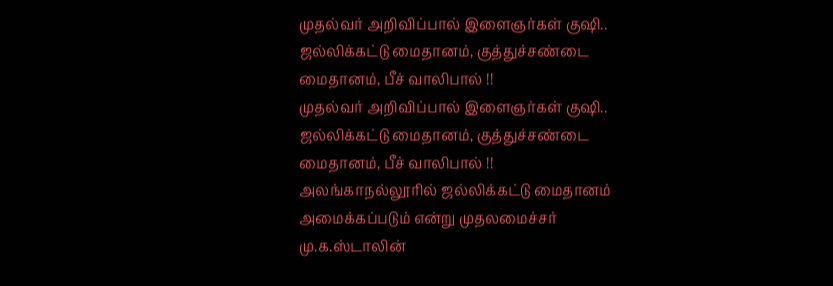முதல்வர் அறிவிப்பால் இளைஞர்கள் குஷி.. ஜல்லிக்கட்டு மைதானம், குத்துச்சண்டை மைதானம், பீச் வாலிபால் !!
முதல்வர் அறிவிப்பால் இளைஞர்கள் குஷி.. ஜல்லிக்கட்டு மைதானம், குத்துச்சண்டை மைதானம், பீச் வாலிபால் !!
அலங்காநல்லூரில் ஜல்லிக்கட்டு மைதானம் அமைக்கப்படும் என்று முதலமைச்சர் மு.க.ஸ்டாலின்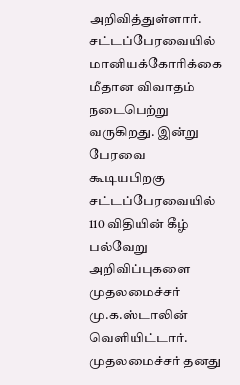அறிவித்துள்ளார்.
சட்டப்பேரவையில் மானியக்கோரிக்கை மீதான விவாதம் நடைபெற்று வருகிறது. இன்று பேரவை கூடியபிறகு சட்டப்பேரவையில் 110 விதியின் கீழ் பல்வேறு அறிவிப்புகளை முதலமைச்சர் மு.க.ஸ்டாலின் வெளியிட்டார்.
முதலமைச்சர் தனது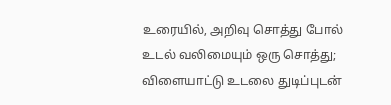உரையில், அறிவு சொத்து போல் உடல் வலிமையும் ஒரு சொத்து; விளையாட்டு உடலை துடிப்புடன்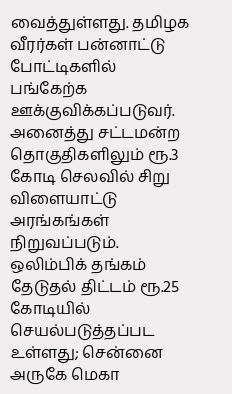வைத்துள்ளது. தமிழக வீரர்கள் பன்னாட்டு போட்டிகளில் பங்கேற்க ஊக்குவிக்கப்படுவர். அனைத்து சட்டமன்ற தொகுதிகளிலும் ரூ.3 கோடி செலவில் சிறு விளையாட்டு அரங்கங்கள் நிறுவப்படும்.
ஒலிம்பிக் தங்கம் தேடுதல் திட்டம் ரூ.25 கோடியில் செயல்படுத்தப்பட உள்ளது; சென்னை அருகே மெகா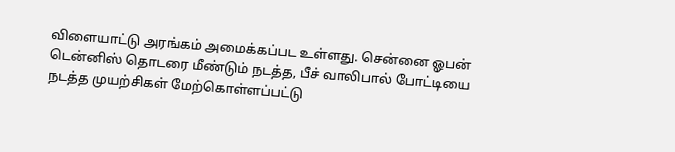விளையாட்டு அரங்கம் அமைக்கப்பட உள்ளது. சென்னை ஓபன் டென்னிஸ் தொடரை மீண்டும் நடத்த, பீச் வாலிபால் போட்டியை நடத்த முயற்சிகள் மேற்கொள்ளப்பட்டு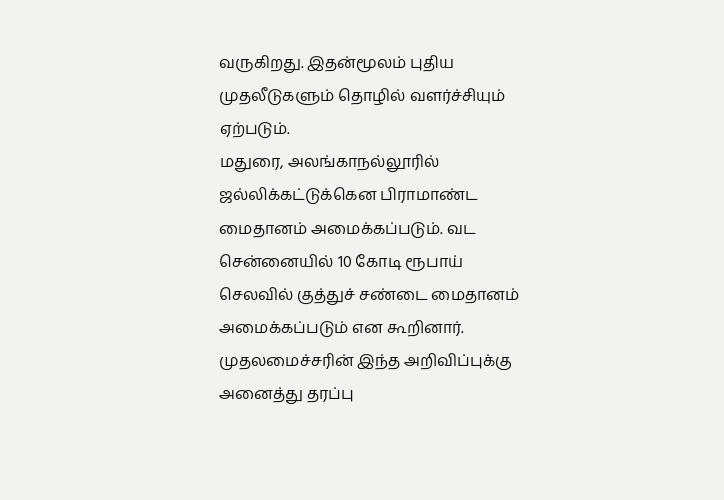வருகிறது. இதன்மூலம் புதிய முதலீடுகளும் தொழில் வளர்ச்சியும் ஏற்படும்.
மதுரை, அலங்காநல்லூரில் ஜல்லிக்கட்டுக்கென பிராமாண்ட மைதானம் அமைக்கப்படும். வட சென்னையில் 10 கோடி ரூபாய் செலவில் குத்துச் சண்டை மைதானம் அமைக்கப்படும் என கூறினார்.
முதலமைச்சரின் இந்த அறிவிப்புக்கு அனைத்து தரப்பு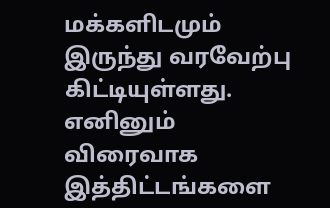மக்களிடமும் இருந்து வரவேற்பு கிட்டியுள்ளது. எனினும் விரைவாக இத்திட்டங்களை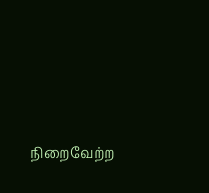நிறைவேற்ற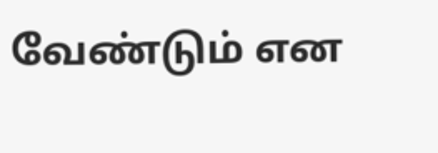வேண்டும் என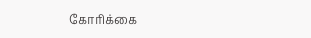கோரிக்கை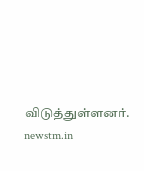விடுத்துள்ளனர்.
newstm.in